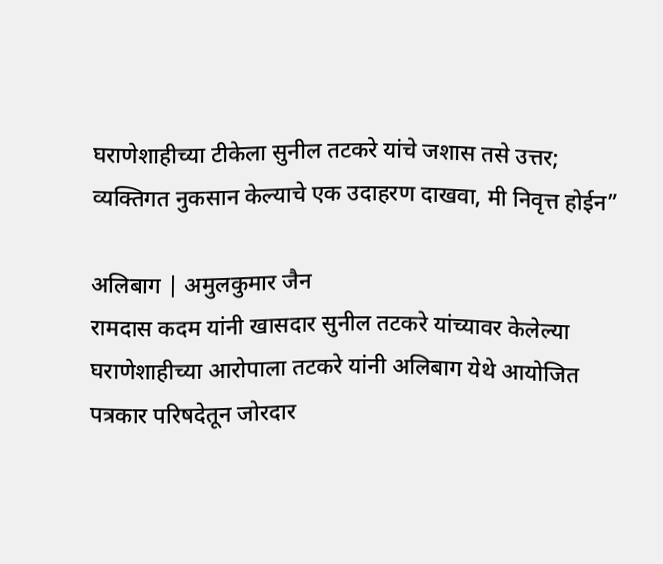घराणेशाहीच्या टीकेला सुनील तटकरे यांचे जशास तसे उत्तर; व्यक्तिगत नुकसान केल्याचे एक उदाहरण दाखवा, मी निवृत्त होईन”

अलिबाग | अमुलकुमार जैन
रामदास कदम यांनी खासदार सुनील तटकरे यांच्यावर केलेल्या घराणेशाहीच्या आरोपाला तटकरे यांनी अलिबाग येथे आयोजित पत्रकार परिषदेतून जोरदार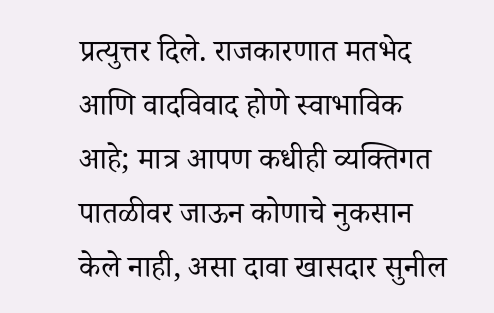प्रत्युत्तर दिले. राजकारणात मतभेद आणि वादविवाद होणे स्वाभाविक आहे; मात्र आपण कधीही व्यक्तिगत पातळीवर जाऊन कोणाचे नुकसान केले नाही, असा दावा खासदार सुनील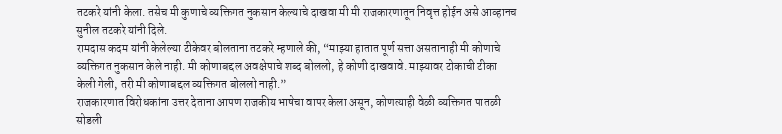तटकरे यांनी केला. तसेच मी कुणाचे व्यक्तिगत नुकसान केल्याचे दाखवा मी मी राजकारणातून निवृत्त होईन असे आव्हानच सुनील तटकरे यांनी दिले.
रामदास कदम यांनी केलेल्या टीकेवर बोलताना तटकरे म्हणाले की, “माझ्या हातात पूर्ण सत्ता असतानाही मी कोणाचे व्यक्तिगत नुकसान केले नाही. मी कोणाबद्दल अवक्षेपाचे शब्द बोललो, हे कोणी दाखवावे. माझ्यावर टोकाची टीका केली गेली, तरी मी कोणाबद्दल व्यक्तिगत बोललो नाही.”
राजकारणात विरोधकांना उत्तर देताना आपण राजकीय भाषेचा वापर केला असून, कोणत्याही वेळी व्यक्तिगत पातळी सोडली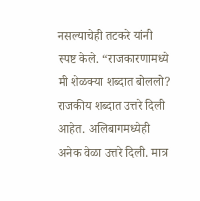नसल्याचेही तटकरे यांनी स्पष्ट केले. “राजकारणामध्ये मी शेळक्या शब्दात बोललो? राजकीय शब्दात उत्तरे दिली आहेत. अलिबागमध्येही अनेक वेळा उत्तरे दिली. मात्र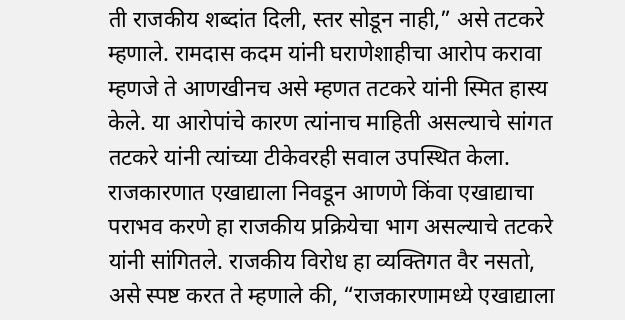ती राजकीय शब्दांत दिली, स्तर सोडून नाही,” असे तटकरे म्हणाले. रामदास कदम यांनी घराणेशाहीचा आरोप करावा म्हणजे ते आणखीनच असे म्हणत तटकरे यांनी स्मित हास्य केले. या आरोपांचे कारण त्यांनाच माहिती असल्याचे सांगत तटकरे यांनी त्यांच्या टीकेवरही सवाल उपस्थित केला.
राजकारणात एखाद्याला निवडून आणणे किंवा एखाद्याचा पराभव करणे हा राजकीय प्रक्रियेचा भाग असल्याचे तटकरे यांनी सांगितले. राजकीय विरोध हा व्यक्तिगत वैर नसतो, असे स्पष्ट करत ते म्हणाले की, “राजकारणामध्ये एखाद्याला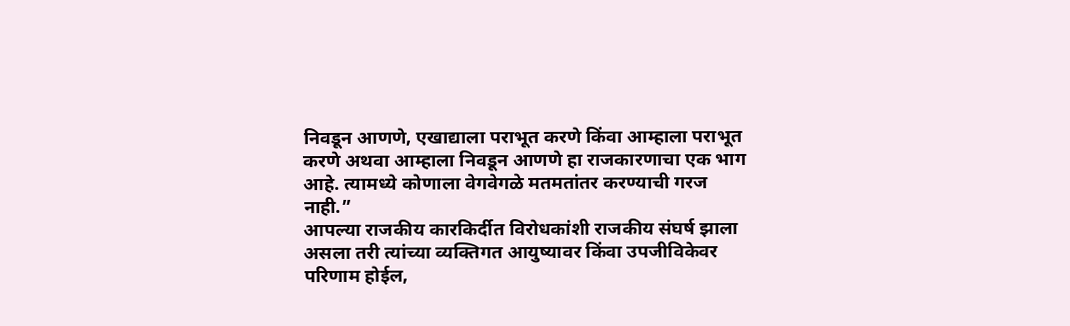निवडून आणणे, एखाद्याला पराभूत करणे किंवा आम्हाला पराभूत करणे अथवा आम्हाला निवडून आणणे हा राजकारणाचा एक भाग आहे. त्यामध्ये कोणाला वेगवेगळे मतमतांतर करण्याची गरज नाही.”
आपल्या राजकीय कारकिर्दीत विरोधकांशी राजकीय संघर्ष झाला असला तरी त्यांच्या व्यक्तिगत आयुष्यावर किंवा उपजीविकेवर परिणाम होईल,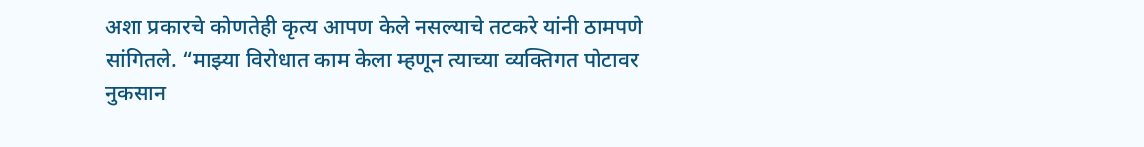अशा प्रकारचे कोणतेही कृत्य आपण केले नसल्याचे तटकरे यांनी ठामपणे सांगितले. “माझ्या विरोधात काम केला म्हणून त्याच्या व्यक्तिगत पोटावर नुकसान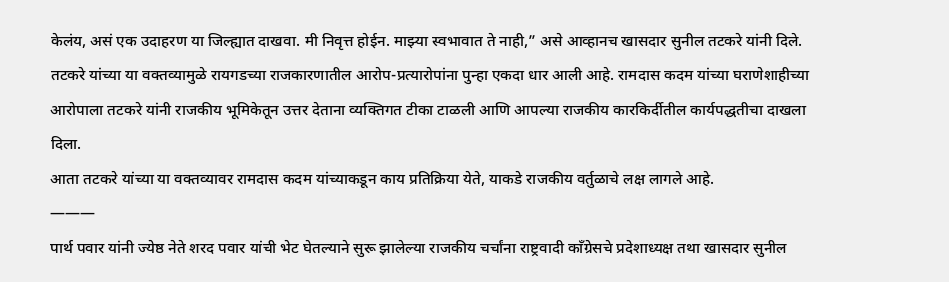केलंय, असं एक उदाहरण या जिल्ह्यात दाखवा. मी निवृत्त होईन. माझ्या स्वभावात ते नाही,” असे आव्हानच खासदार सुनील तटकरे यांनी दिले.
तटकरे यांच्या या वक्तव्यामुळे रायगडच्या राजकारणातील आरोप-प्रत्यारोपांना पुन्हा एकदा धार आली आहे. रामदास कदम यांच्या घराणेशाहीच्या आरोपाला तटकरे यांनी राजकीय भूमिकेतून उत्तर देताना व्यक्तिगत टीका टाळली आणि आपल्या राजकीय कारकिर्दीतील कार्यपद्धतीचा दाखला दिला.
आता तटकरे यांच्या या वक्तव्यावर रामदास कदम यांच्याकडून काय प्रतिक्रिया येते, याकडे राजकीय वर्तुळाचे लक्ष लागले आहे.
———
पार्थ पवार यांनी ज्येष्ठ नेते शरद पवार यांची भेट घेतल्याने सुरू झालेल्या राजकीय चर्चांना राष्ट्रवादी काँग्रेसचे प्रदेशाध्यक्ष तथा खासदार सुनील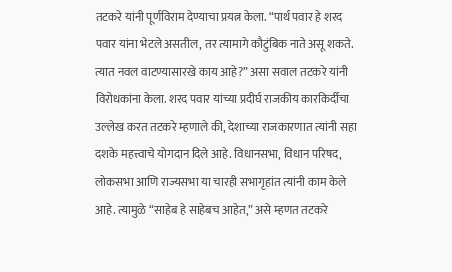तटकरे यांनी पूर्णविराम देण्याचा प्रयत्न केला. “पार्थ पवार हे शरद पवार यांना भेटले असतील, तर त्यामागे कौटुंबिक नाते असू शकते. त्यात नवल वाटण्यासारखे काय आहे?” असा सवाल तटकरे यांनी विरोधकांना केला. शरद पवार यांच्या प्रदीर्घ राजकीय कारकिर्दीचा उल्लेख करत तटकरे म्हणाले की, देशाच्या राजकारणात त्यांनी सहा दशके महत्त्वाचे योगदान दिले आहे. विधानसभा, विधान परिषद, लोकसभा आणि राज्यसभा या चारही सभागृहांत त्यांनी काम केले आहे. त्यामुळे “साहेब हे साहेबच आहेत,” असे म्हणत तटकरे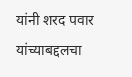यांनी शरद पवार यांच्याबद्दलचा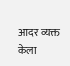आदर व्यक्त केला